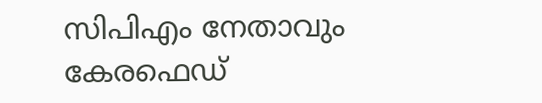സിപിഎം നേതാവും കേരഫെഡ്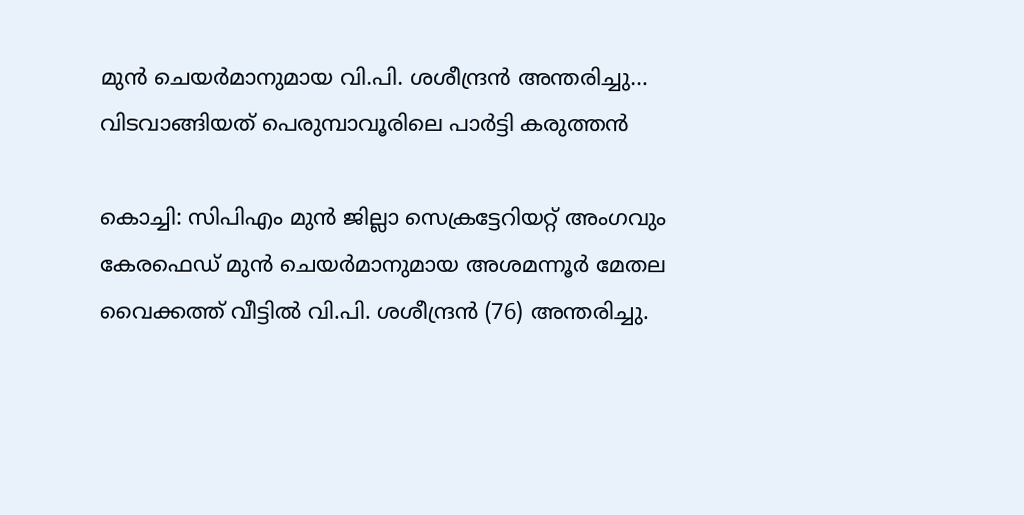മുൻ ചെയർമാനുമായ വി.പി. ശശീന്ദ്രൻ അന്തരിച്ചു… വിടവാങ്ങിയത് പെരുമ്പാവൂരിലെ പാർട്ടി കരുത്തൻ

കൊച്ചി: സിപിഎം മുൻ ജില്ലാ സെക്രട്ടേറിയറ്റ് അംഗവും കേരഫെഡ് മുൻ ചെയർമാനുമായ അശമന്നൂർ മേതല വൈക്കത്ത് വീട്ടിൽ വി.പി. ശശീന്ദ്രൻ (76) അന്തരിച്ചു.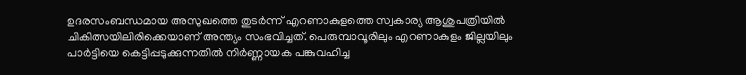ഉദരസംബന്ധമായ അസുഖത്തെ തുടർന്ന് എറണാകുളത്തെ സ്വകാര്യ ആശുപത്രിയിൽ ചികിത്സയിലിരിക്കെയാണ് അന്ത്യം സംഭവിച്ചത്. പെരുമ്പാവൂരിലും എറണാകുളം ജില്ലയിലും പാർട്ടിയെ കെട്ടിപ്പടുക്കുന്നതിൽ നിർണ്ണായക പങ്കുവഹിച്ച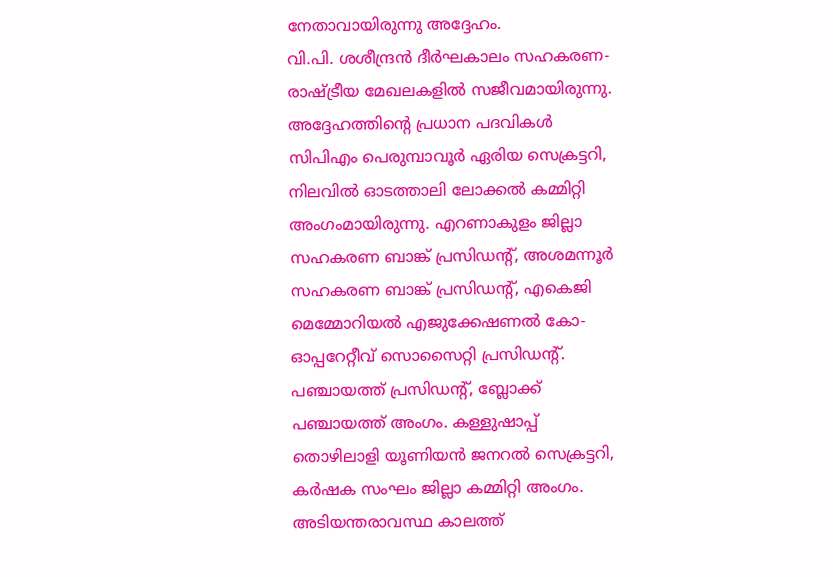നേതാവായിരുന്നു അദ്ദേഹം.
വി.പി. ശശീന്ദ്രൻ ദീർഘകാലം സഹകരണ-രാഷ്ട്രീയ മേഖലകളിൽ സജീവമായിരുന്നു. അദ്ദേഹത്തിന്റെ പ്രധാന പദവികൾ സിപിഎം പെരുമ്പാവൂർ ഏരിയ സെക്രട്ടറി, നിലവിൽ ഓടത്താലി ലോക്കൽ കമ്മിറ്റി അംഗംമായിരുന്നു. എറണാകുളം ജില്ലാ സഹകരണ ബാങ്ക് പ്രസിഡന്റ്, അശമന്നൂർ സഹകരണ ബാങ്ക് പ്രസിഡന്റ്, എകെജി മെമ്മോറിയൽ എജുക്കേഷണൽ കോ-ഓപ്പറേറ്റീവ് സൊസൈറ്റി പ്രസിഡന്റ്. പഞ്ചായത്ത് പ്രസിഡന്റ്, ബ്ലോക്ക് പഞ്ചായത്ത് അംഗം. കള്ളുഷാപ്പ് തൊഴിലാളി യൂണിയൻ ജനറൽ സെക്രട്ടറി, കർഷക സംഘം ജില്ലാ കമ്മിറ്റി അംഗം.
അടിയന്തരാവസ്ഥ കാലത്ത്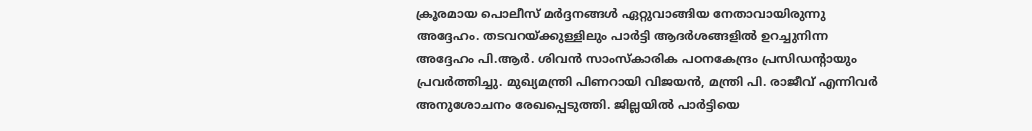ക്രൂരമായ പൊലീസ് മർദ്ദനങ്ങൾ ഏറ്റുവാങ്ങിയ നേതാവായിരുന്നു അദ്ദേഹം. തടവറയ്ക്കുള്ളിലും പാർട്ടി ആദർശങ്ങളിൽ ഉറച്ചുനിന്ന അദ്ദേഹം പി.ആർ. ശിവൻ സാംസ്കാരിക പഠനകേന്ദ്രം പ്രസിഡന്റായും പ്രവർത്തിച്ചു. മുഖ്യമന്ത്രി പിണറായി വിജയൻ, മന്ത്രി പി. രാജീവ് എന്നിവർ അനുശോചനം രേഖപ്പെടുത്തി. ജില്ലയിൽ പാർട്ടിയെ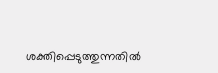ശക്തിപ്പെടുത്തുന്നതിൽ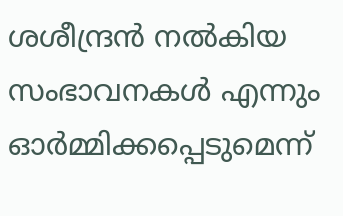ശശീന്ദ്രൻ നൽകിയ സംഭാവനകൾ എന്നും ഓർമ്മിക്കപ്പെടുമെന്ന്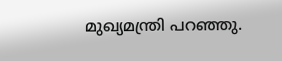മുഖ്യമന്ത്രി പറഞ്ഞു.